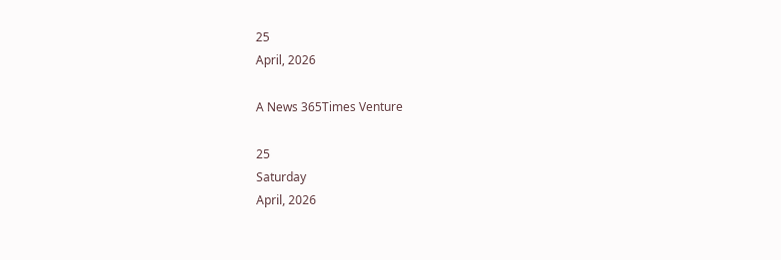25
April, 2026

A News 365Times Venture

25
Saturday
April, 2026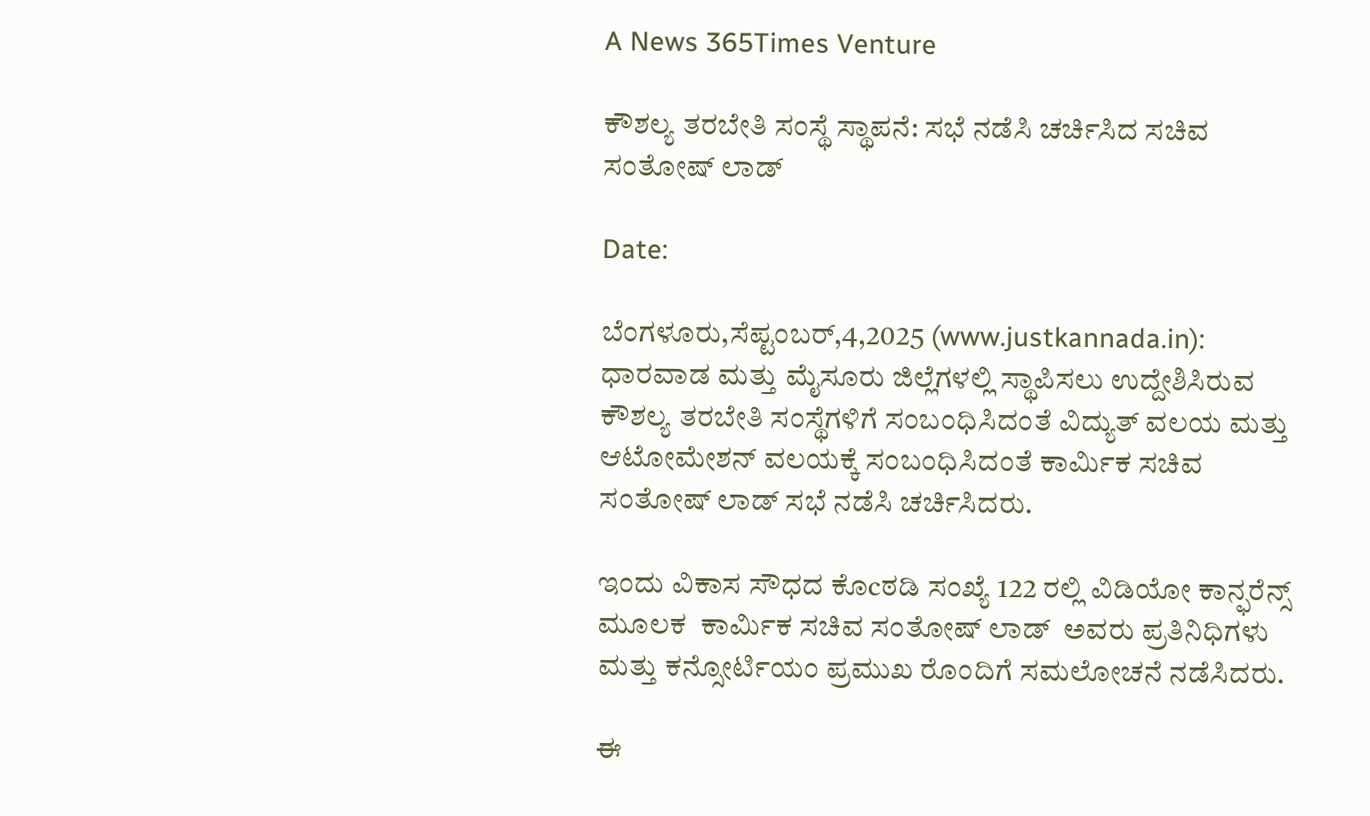A News 365Times Venture

ಕೌಶಲ್ಯ ತರಬೇತಿ ಸಂಸ್ಥೆ ಸ್ಥಾಪನೆ: ಸಭೆ ನಡೆಸಿ ಚರ್ಚಿಸಿದ ಸಚಿವ ಸಂತೋಷ್ ಲಾಡ್

Date:

ಬೆಂಗಳೂರು,ಸೆಪ್ಟಂಬರ್,4,2025 (www.justkannada.in): ಧಾರವಾಡ ಮತ್ತು ಮೈಸೂರು ಜಿಲ್ಲೆಗಳಲ್ಲಿ ಸ್ಥಾಪಿಸಲು ಉದ್ದೇಶಿಸಿರುವ ಕೌಶಲ್ಯ ತರಬೇತಿ ಸಂಸ್ಥೆಗಳಿಗೆ ಸಂಬಂಧಿಸಿದಂತೆ ವಿದ್ಯುತ್ ವಲಯ ಮತ್ತು ಆಟೋಮೇಶನ್ ವಲಯಕ್ಕೆ ಸಂಬಂಧಿಸಿದಂತೆ ಕಾರ್ಮಿಕ ಸಚಿವ ಸಂತೋಷ್ ಲಾಡ್ ಸಭೆ ನಡೆಸಿ ಚರ್ಚಿಸಿದರು.

ಇಂದು ವಿಕಾಸ ಸೌಧದ ಕೊcಠಡಿ ಸಂಖ್ಯೆ 122 ರಲ್ಲಿ ವಿಡಿಯೋ ಕಾನ್ಫರೆನ್ಸ್ ಮೂಲಕ  ಕಾರ್ಮಿಕ ಸಚಿವ ಸಂತೋಷ್ ಲಾಡ್  ಅವರು ಪ್ರತಿನಿಧಿಗಳು ಮತ್ತು ಕನ್ಸೋರ್ಟಿಯಂ ಪ್ರಮುಖ ರೊಂದಿಗೆ ಸಮಲೋಚನೆ ನಡೆಸಿದರು.

ಈ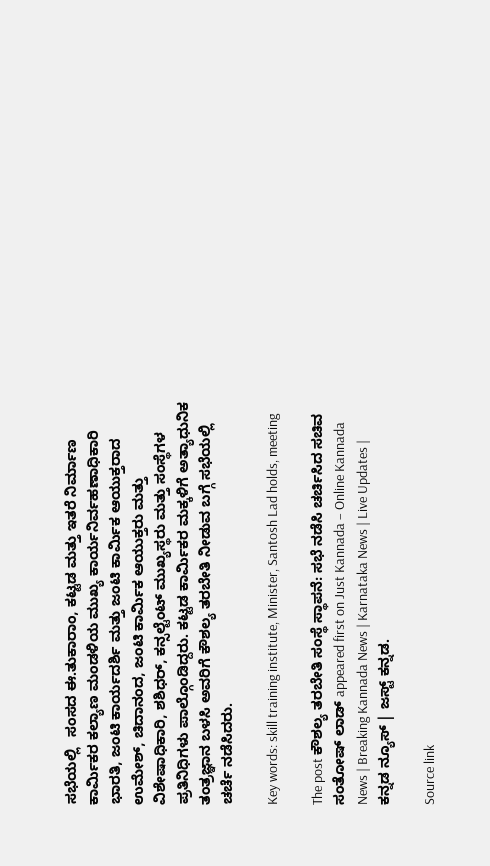ಸಭೆಯಲ್ಲಿ   ಸಂಸದ ಈ.ತುಕಾರಾಂ, ಕಟ್ಟಡ ಮತ್ತು ಇತರೆ ನಿರ್ಮಾಣ ಕಾರ್ಮಿಕರ ಕಲ್ಯಾಣ ಮಂಡಳಿಯ ಮುಖ್ಯ ಕಾರ್ಯನಿರ್ವಹಣಾಧಿಕಾರಿ  ಭಾರತಿ, ಜಂಟಿ ಕಾರ್ಯದರ್ಶಿ ಮತ್ತು ಜಂಟಿ ಕಾರ್ಮಿಕ ಆಯುಕ್ತರಾದ ಉಮೇಶ್, ಚಿದಾನಂದ, ಜಂಟಿ ಕಾರ್ಮಿಕ ಆಯುಕ್ತರು ಮತ್ತು ವಿಶೇಷಾಧಿಕಾರಿ, ಶಶಿಧರ್, ಕನ್ಸಲ್ಟೆಂಟ್ ಮುಖ್ಯಸ್ಥರು ಮತ್ತು ಸಂಸ್ಥೆಗಳ ಪ್ರತಿನಿಧಿಗಳು ಪಾಲ್ಗೊಂಡಿದ್ದರು. ಕಟ್ಟಡ ಕಾರ್ಮಿಕರ ಮಕ್ಕಳಿಗೆ ಅತ್ಯಾಧುನಿಕ ತಂತ್ರಜ್ಞಾನ ಬಳಸಿ ಅವರಿಗೆ ಕೌಶಲ್ಯ ತರಬೇತಿ ನೀಡುವ ಬಗ್ಗೆ ಸಭೆಯಲ್ಲಿ ಚರ್ಚೆ ನಡೆಸಿದರು.

Key words: skill training institute, Minister, Santosh Lad holds, meeting

The post ಕೌಶಲ್ಯ ತರಬೇತಿ ಸಂಸ್ಥೆ ಸ್ಥಾಪನೆ: ಸಭೆ ನಡೆಸಿ ಚರ್ಚಿಸಿದ ಸಚಿವ ಸಂತೋಷ್ ಲಾಡ್ appeared first on Just Kannada – Online Kannada News | Breaking Kannada News | Karnataka News | Live Updates | ಕನ್ನಡ ನ್ಯೂಸ್ | ಜಸ್ಟ್ ಕನ್ನಡ.

Source link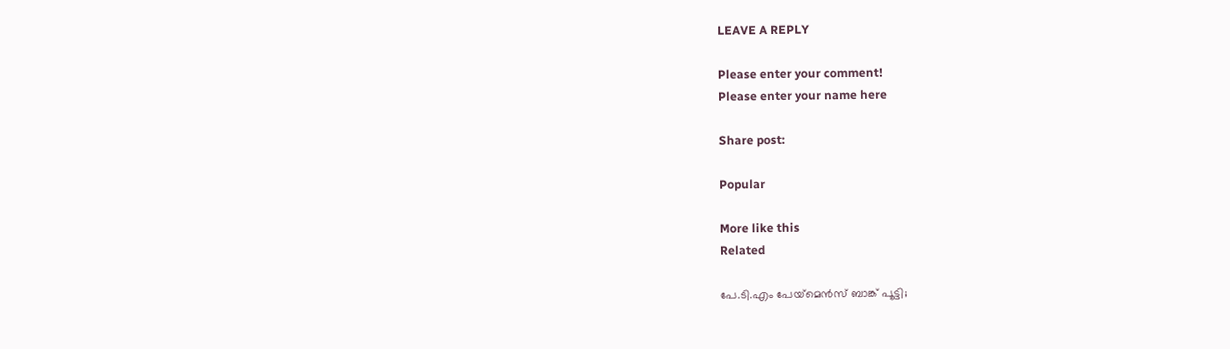LEAVE A REPLY

Please enter your comment!
Please enter your name here

Share post:

Popular

More like this
Related

പേ.ടി.എം പേയ്‌മെന്‍സ് ബാങ്ക് പൂട്ടി;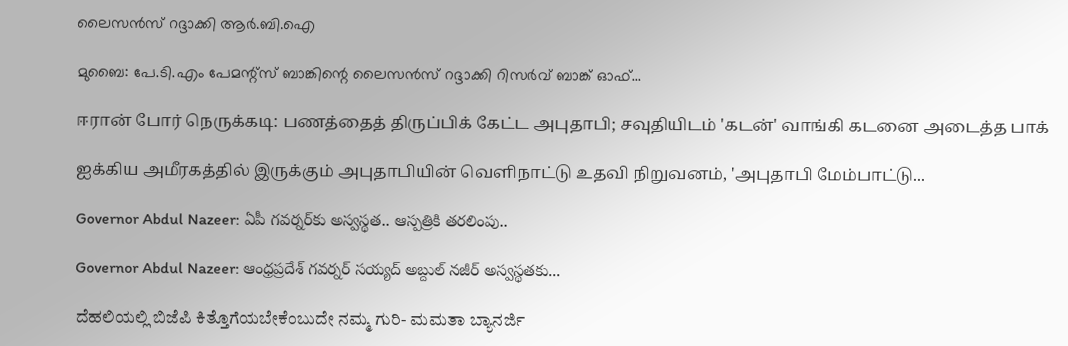ലൈസന്‍സ് റദ്ദാക്കി ആര്‍.ബി.ഐ

മുബൈ: പേ.ടി.എം പേമന്റ്‌സ് ബാങ്കിന്റെ ലൈസന്‍സ് റദ്ദാക്കി റിസര്‍വ് ബാങ്ക് ഓഫ്...

ஈரான் போர் நெருக்கடி: பணத்தைத் திருப்பிக் கேட்ட அபுதாபி; சவுதியிடம் 'கடன்' வாங்கி கடனை அடைத்த பாக்

ஐக்கிய அமீரகத்தில் இருக்கும் அபுதாபியின் வெளிநாட்டு உதவி நிறுவனம், 'அபுதாபி மேம்பாட்டு...

Governor Abdul Nazeer: ఏపీ గవర్నర్‌కు అస్వస్థత.. ఆస్పత్రికి తరలింపు..

Governor Abdul Nazeer: ఆంధ్రప్రదేశ్‌ గవర్నర్‌ సయ్యద్ అబ్దుల్ నజీర్ అస్వస్థతకు...

ದೆಹಲಿಯಲ್ಲಿ ಬಿಜೆಪಿ ಕಿತ್ತೊಗೆಯಬೇಕೆಂಬುದೇ ನಮ್ಮ ಗುರಿ- ಮಮತಾ ಬ್ಯಾನರ್ಜಿ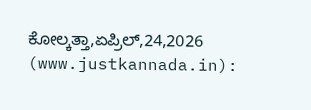ಕೋಲ್ಕತ್ತಾ,ಏಪ್ರಿಲ್,24,2026 (www.justkannada.in):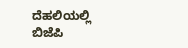ದೆಹಲಿಯಲ್ಲಿ ಬಿಜೆಪಿ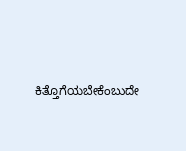ಕಿತ್ತೊಗೆಯಬೇಕೆಂಬುದೇ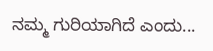ನಮ್ಮ ಗುರಿಯಾಗಿದೆ ಎಂದು...